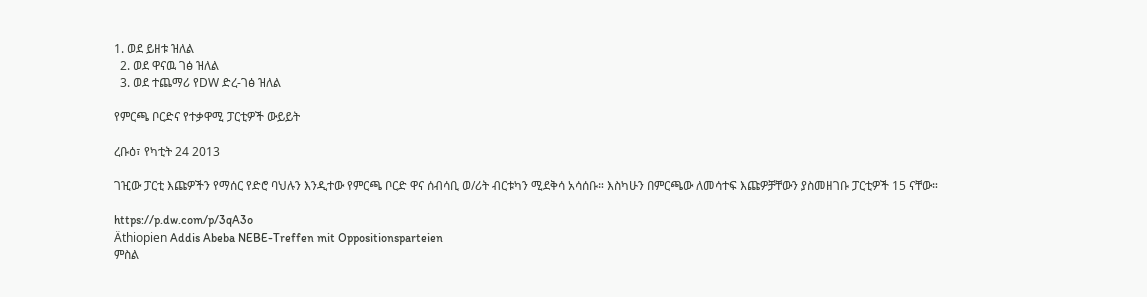1. ወደ ይዘቱ ዝለል
  2. ወደ ዋናዉ ገፅ ዝለል
  3. ወደ ተጨማሪ የDW ድረ-ገፅ ዝለል

የምርጫ ቦርድና የተቃዋሚ ፓርቲዎች ውይይት

ረቡዕ፣ የካቲት 24 2013

ገዢው ፓርቲ እጩዎችን የማሰር የድሮ ባህሉን እንዲተው የምርጫ ቦርድ ዋና ሰብሳቢ ወ/ሪት ብርቱካን ሚደቅሳ አሳሰቡ። እስካሁን በምርጫው ለመሳተፍ እጩዎቻቸውን ያስመዘገቡ ፓርቲዎች 15 ናቸው።

https://p.dw.com/p/3qA3o
Äthiopien Addis Abeba NEBE-Treffen mit Oppositionsparteien
ምስል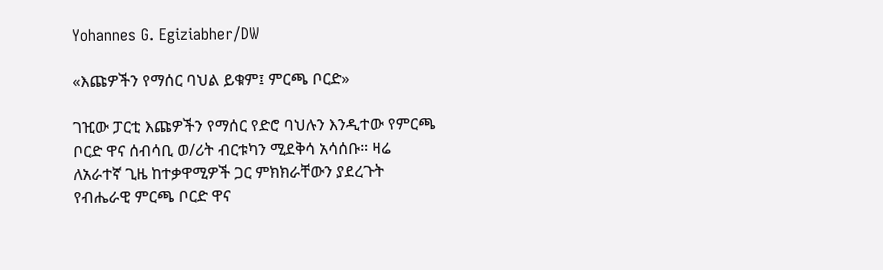Yohannes G. Egiziabher/DW

«እጩዎችን የማሰር ባህል ይቁም፤ ምርጫ ቦርድ»

ገዢው ፓርቲ እጩዎችን የማሰር የድሮ ባህሉን እንዲተው የምርጫ ቦርድ ዋና ሰብሳቢ ወ/ሪት ብርቱካን ሚደቅሳ አሳሰቡ። ዛሬ ለአራተኛ ጊዜ ከተቃዋሚዎች ጋር ምክክራቸውን ያደረጉት የብሔራዊ ምርጫ ቦርድ ዋና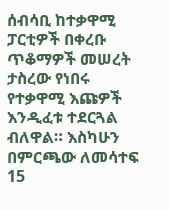ሰብሳቢ ከተቃዋሚ ፓርቲዎች በቀረቡ ጥቆማዎች መሠረት ታስረው የነበሩ የተቃዋሚ እጩዎች እንዲፈቱ ተደርጓል ብለዋል። እስካሁን በምርጫው ለመሳተፍ 15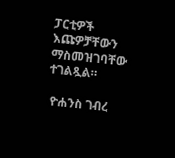ፓርቲዎች እጩዎቻቸውን ማስመዝገባቸው ተገልጿል።

 ዮሐንስ ገብረ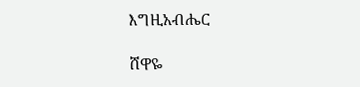እግዚአብሔር

ሸዋዬ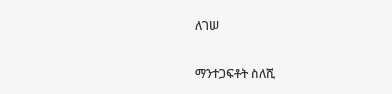ለገሠ

ማንተጋፍቶት ስለሺ